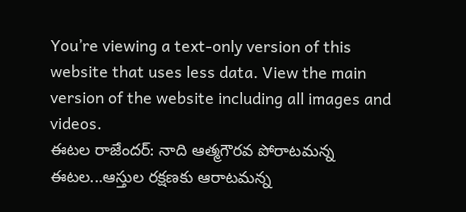You’re viewing a text-only version of this website that uses less data. View the main version of the website including all images and videos.
ఈటల రాజేందర్: నాది ఆత్మగౌరవ పోరాటమన్న ఈటల...ఆస్తుల రక్షణకు ఆరాటమన్న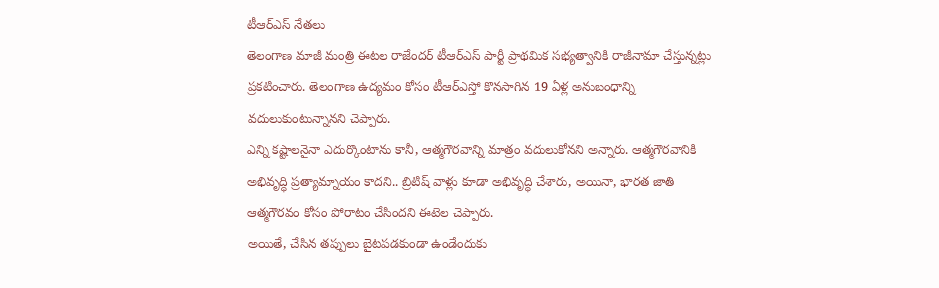టీఆర్ఎస్ నేతలు
తెలంగాణ మాజీ మంత్రి ఈటల రాజేందర్ టీఆర్ఎస్ పార్టీ ప్రాథమిక సభ్యత్వానికి రాజీనామా చేస్తున్నట్లు ప్రకటించారు. తెలంగాణ ఉద్యమం కోసం టీఆర్ఎస్తో కొనసాగిన 19 ఏళ్ల అనుబంధాన్ని వదులుకుంటున్నానని చెప్పారు.
ఎన్ని కష్టాలనైనా ఎదుర్కొంటాను కానీ, ఆత్మగౌరవాన్ని మాత్రం వదులుకోనని అన్నారు. ఆత్మగౌరవానికి అభివృద్ధి ప్రత్యామ్నాయం కాదని.. బ్రిటిష్ వాళ్లు కూడా అభివృద్ధి చేశారు, అయినా, భారత జాతి ఆత్మగౌరవం కోసం పోరాటం చేసిందని ఈటెల చెప్పారు.
అయితే, చేసిన తప్పులు బైటపడకుండా ఉండేందుకు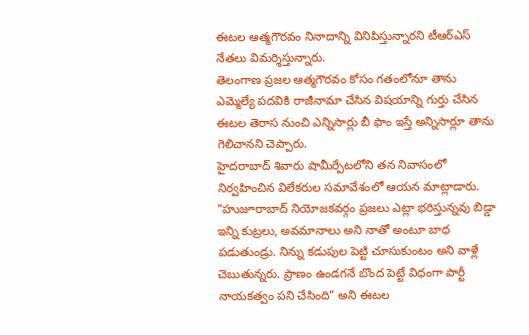ఈటల ఆత్మగౌరవం నినాదాన్ని వినిపిస్తున్నారని టీఆర్ఎస్ నేతలు విమర్శిస్తున్నారు.
తెలంగాణ ప్రజల ఆత్మగౌరవం కోసం గతంలోనూ తాను ఎమ్మెల్యే పదవికి రాజీనామా చేసిన విషయాన్ని గుర్తు చేసిన ఈటల తెరాస నుంచి ఎన్నిసార్లు బీ ఫాం ఇస్తే అన్నిసార్లూ తాను గెలిచానని చెప్పారు.
హైదరాబాద్ శివారు షామీర్పేటలోని తన నివాసంలో నిర్వహించిన విలేకరుల సమావేశంలో ఆయన మాట్లాడారు.
"హుజూరాబాద్ నియోజకవర్గం ప్రజలు ఎట్లా భరిస్తున్నవు బిడ్డా ఇన్ని కుట్రలు, అవమానాలు అని నాతో అంటూ బాధ పడుతుండ్రు. నిన్ను కడుపుల పెట్టి చూసుకుంటం అని వాళ్లే చెబుతున్నరు. ప్రాణం ఉండగనే బొంద పెట్టే విధంగా పార్టీ నాయకత్వం పని చేసింది" అని ఈటల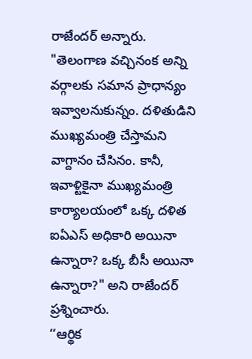రాజేందర్ అన్నారు.
"తెలంగాణ వచ్చినంక అన్ని వర్గాలకు సమాన ప్రాధాన్యం ఇవ్వాలనుకున్నం. దళితుడిని ముఖ్యమంత్రి చేస్తామని వాగ్దానం చేసినం. కానీ, ఇవాళ్టికైనా ముఖ్యమంత్రి కార్యాలయంలో ఒక్క దళిత ఐఏఎస్ అధికారి అయినా ఉన్నారా? ఒక్క బీసీ అయినా ఉన్నారా?" అని రాజేందర్ ప్రశ్నించారు.
‘‘ఆర్థిక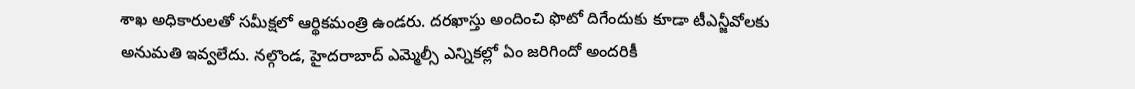శాఖ అధికారులతో సమీక్షలో ఆర్థికమంత్రి ఉండరు. దరఖాస్తు అందించి ఫొటో దిగేందుకు కూడా టీఎన్జీవోలకు అనుమతి ఇవ్వలేదు. నల్గొండ, హైదరాబాద్ ఎమ్మెల్సీ ఎన్నికల్లో ఏం జరిగిందో అందరికీ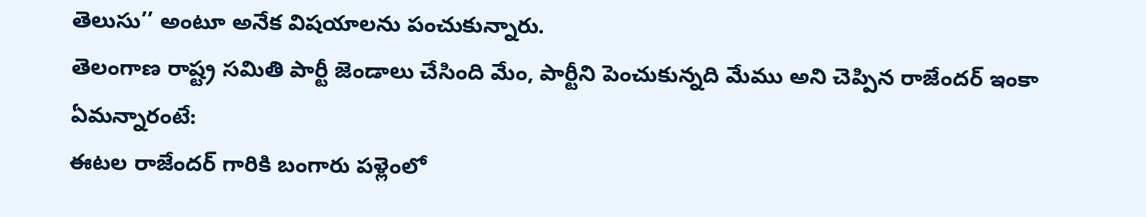తెలుసు’’ అంటూ అనేక విషయాలను పంచుకున్నారు.
తెలంగాణ రాష్ట్ర సమితి పార్టీ జెండాలు చేసింది మేం, పార్టీని పెంచుకున్నది మేము అని చెప్పిన రాజేందర్ ఇంకా ఏమన్నారంటే:
ఈటల రాజేందర్ గారికి బంగారు పళ్లెంలో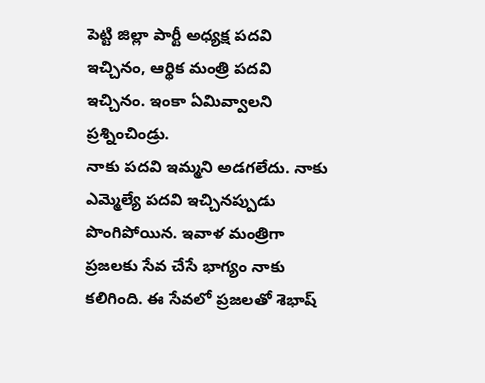పెట్టి జిల్లా పార్టీ అధ్యక్ష పదవి ఇచ్చినం, ఆర్థిక మంత్రి పదవి ఇచ్చినం. ఇంకా ఏమివ్వాలని ప్రశ్నించిండ్రు.
నాకు పదవి ఇమ్మని అడగలేదు. నాకు ఎమ్మెల్యే పదవి ఇచ్చినప్పుడు పొంగిపోయిన. ఇవాళ మంత్రిగా ప్రజలకు సేవ చేసే భాగ్యం నాకు కలిగింది. ఈ సేవలో ప్రజలతో శెభాష్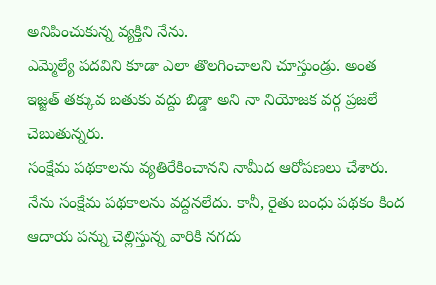అనిపించుకున్న వ్యక్తిని నేను.
ఎమ్మెల్యే పదవిని కూడా ఎలా తొలగించాలని చూస్తుండ్రు. అంత ఇజ్జత్ తక్కువ బతుకు వద్దు బిడ్డా అని నా నియోజక వర్గ ప్రజలే చెబుతున్నరు.
సంక్షేమ పథకాలను వ్యతిరేకించానని నామీద ఆరోపణలు చేశారు. నేను సంక్షేమ పథకాలను వద్దనలేదు. కానీ, రైతు బంధు పథకం కింద ఆదాయ పన్ను చెల్లిస్తున్న వారికి నగదు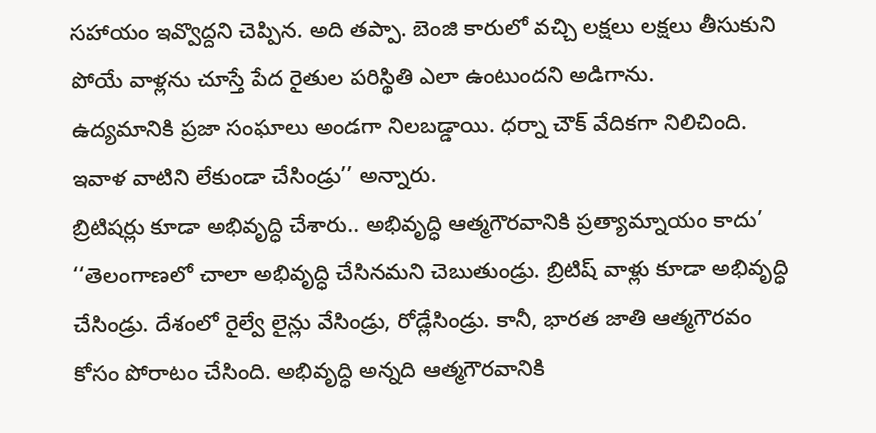సహాయం ఇవ్వొద్దని చెప్పిన. అది తప్పా. బెంజి కారులో వచ్చి లక్షలు లక్షలు తీసుకుని పోయే వాళ్లను చూస్తే పేద రైతుల పరిస్థితి ఎలా ఉంటుందని అడిగాను.
ఉద్యమానికి ప్రజా సంఘాలు అండగా నిలబడ్డాయి. ధర్నా చౌక్ వేదికగా నిలిచింది. ఇవాళ వాటిని లేకుండా చేసిండ్రు’’ అన్నారు.
బ్రిటిషర్లు కూడా అభివృద్ధి చేశారు.. అభివృద్ధి ఆత్మగౌరవానికి ప్రత్యామ్నాయం కాదు’
‘‘తెలంగాణలో చాలా అభివృద్ధి చేసినమని చెబుతుండ్రు. బ్రిటిష్ వాళ్లు కూడా అభివృద్ధి చేసిండ్రు. దేశంలో రైల్వే లైన్లు వేసిండ్రు, రోడ్లేసిండ్రు. కానీ, భారత జాతి ఆత్మగౌరవం కోసం పోరాటం చేసింది. అభివృద్ధి అన్నది ఆత్మగౌరవానికి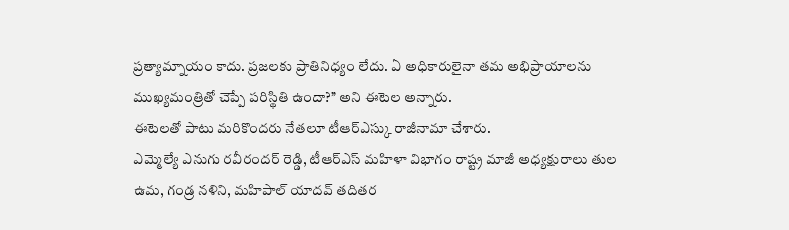ప్రత్యామ్నాయం కాదు. ప్రజలకు ప్రాతినిధ్యం లేదు. ఏ అధికారులైనా తమ అభిప్రాయాలను ముఖ్యమంత్రితో చెప్పే పరిస్థితి ఉందా?’’ అని ఈటెల అన్నారు.
ఈటెలతో పాటు మరికొందరు నేతలూ టీఆర్ఎస్కు రాజీనామా చేశారు.
ఎమ్మెల్యే ఎనుగు రవీరందర్ రెడ్డి, టీఆర్ఎస్ మహిళా విభాగం రాష్ట్ర మాజీ అధ్యక్షురాలు తుల ఉమ, గండ్ర నళిని, మహిపాల్ యాదవ్ తదితర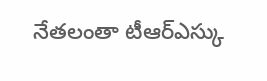నేతలంతా టీఆర్ఎస్కు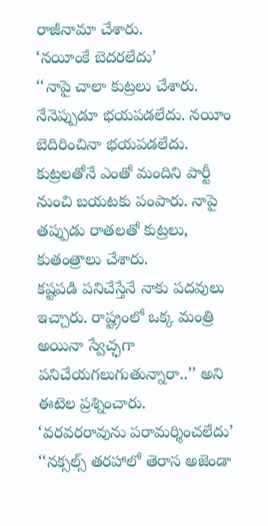రాజీనామా చేశారు.
‘నయీంకే బెదరలేదు’
‘‘నాపై చాలా కుట్రలు చేశారు. నేనెప్పుడూ భయపడలేదు. నయీం బెదిరించినా భయపడలేదు. కుట్రలతోనే ఎంతో మందిని పార్టీ నుంచి బయటకు పంపారు. నాపై తప్పుడు రాతలతో కుట్రలు, కుతంత్రాలు చేశారు.
కష్టపడి పనిచేస్తేనే నాకు పదవులు ఇచ్చారు. రాష్ట్రంలో ఒక్క మంత్రి అయినా స్వేచ్ఛగా పనిచేయగలుగుతున్నారా..’’ అని ఈటెల ప్రశ్నించారు.
‘వరవరరావును పరామర్శించలేదు’
‘‘నక్సల్స్ తరహాలో తెరాస అజెండా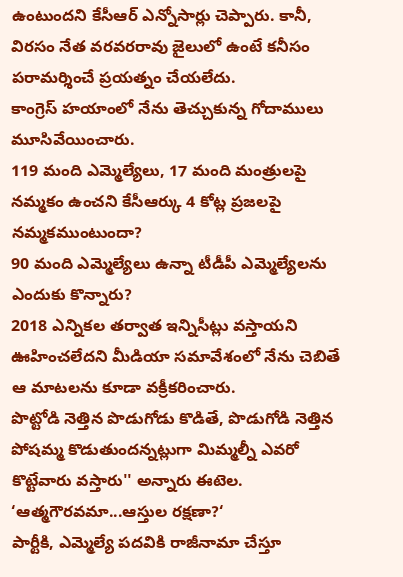ఉంటుందని కేసీఆర్ ఎన్నోసార్లు చెప్పారు. కానీ, విరసం నేత వరవరరావు జైలులో ఉంటే కనీసం పరామర్శించే ప్రయత్నం చేయలేదు.
కాంగ్రెస్ హయాంలో నేను తెచ్చుకున్న గోదాములు మూసివేయించారు.
119 మంది ఎమ్మెల్యేలు, 17 మంది మంత్రులపై నమ్మకం ఉంచని కేసీఆర్కు 4 కోట్ల ప్రజలపై నమ్మకముంటుందా?
90 మంది ఎమ్మెల్యేలు ఉన్నా టీడీపీ ఎమ్మెల్యేలను ఎందుకు కొన్నారు?
2018 ఎన్నికల తర్వాత ఇన్నిసీట్లు వస్తాయని ఊహించలేదని మీడియా సమావేశంలో నేను చెబితే ఆ మాటలను కూడా వక్రీకరించారు.
పొట్టోడి నెత్తిన పొడుగోడు కొడితే, పొడుగోడి నెత్తిన పోషమ్మ కొడుతుందన్నట్లుగా మిమ్మల్నీ ఎవరో కొట్టేవారు వస్తారు'' అన్నారు ఈటెల.
‘ఆత్మగౌరవమా...ఆస్తుల రక్షణా?‘
పార్టీకి, ఎమ్మెల్యే పదవికి రాజీనామా చేస్తూ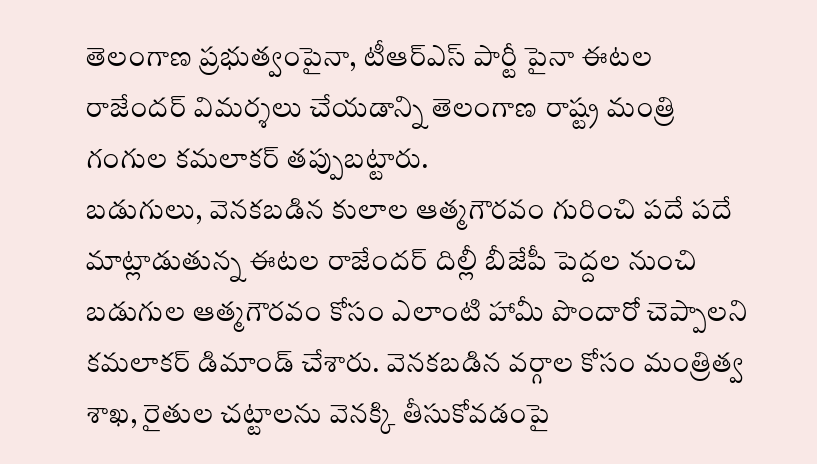తెలంగాణ ప్రభుత్వంపైనా, టీఆర్ఎస్ పార్టీ పైనా ఈటల రాజేందర్ విమర్శలు చేయడాన్ని తెలంగాణ రాష్ట్ర మంత్రి గంగుల కమలాకర్ తప్పుబట్టారు.
బడుగులు, వెనకబడిన కులాల ఆత్మగౌరవం గురించి పదే పదే మాట్లాడుతున్న ఈటల రాజేందర్ దిల్లీ బీజేపీ పెద్దల నుంచి బడుగుల ఆత్మగౌరవం కోసం ఎలాంటి హామీ పొందారో చెప్పాలని కమలాకర్ డిమాండ్ చేశారు. వెనకబడిన వర్గాల కోసం మంత్రిత్వ శాఖ, రైతుల చట్టాలను వెనక్కి తీసుకోవడంపై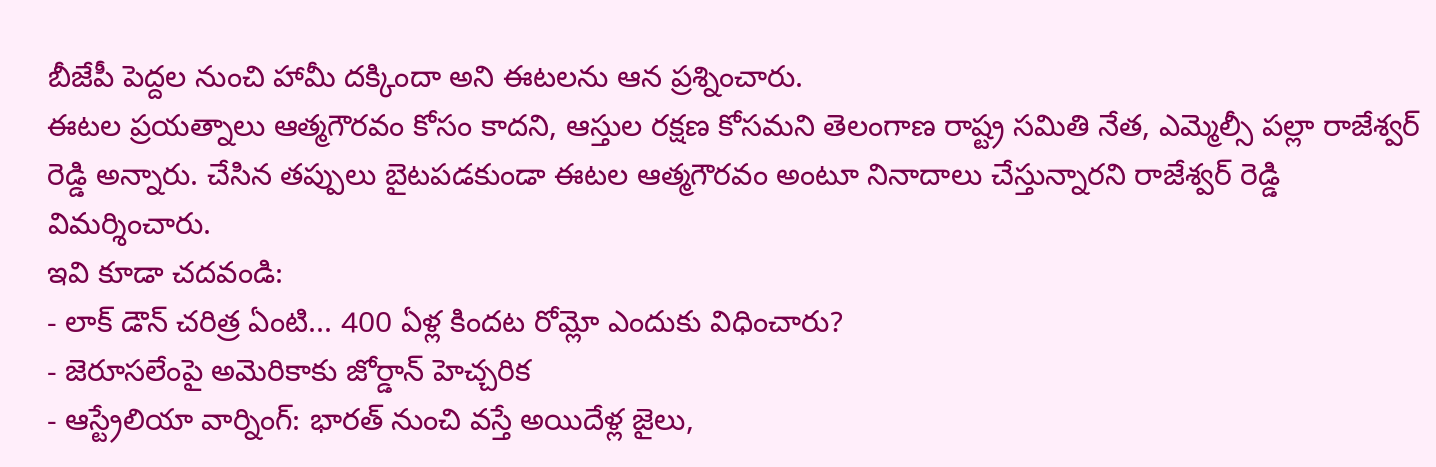బీజేపీ పెద్దల నుంచి హామీ దక్కిందా అని ఈటలను ఆన ప్రశ్నించారు.
ఈటల ప్రయత్నాలు ఆత్మగౌరవం కోసం కాదని, ఆస్తుల రక్షణ కోసమని తెలంగాణ రాష్ట్ర సమితి నేత, ఎమ్మెల్సీ పల్లా రాజేశ్వర్ రెడ్డి అన్నారు. చేసిన తప్పులు బైటపడకుండా ఈటల ఆత్మగౌరవం అంటూ నినాదాలు చేస్తున్నారని రాజేశ్వర్ రెడ్డి విమర్శించారు.
ఇవి కూడా చదవండి:
- లాక్ డౌన్ చరిత్ర ఏంటి... 400 ఏళ్ల కిందట రోమ్లో ఎందుకు విధించారు?
- జెరూసలేంపై అమెరికాకు జోర్డాన్ హెచ్చరిక
- ఆస్ట్రేలియా వార్నింగ్: భారత్ నుంచి వస్తే అయిదేళ్ల జైలు,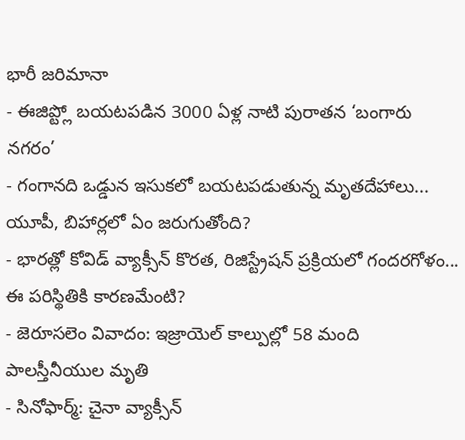భారీ జరిమానా
- ఈజిప్ట్లో బయటపడిన 3000 ఏళ్ల నాటి పురాతన ‘బంగారు నగరం’
- గంగానది ఒడ్డున ఇసుకలో బయటపడుతున్న మృతదేహాలు... యూపీ, బిహార్లలో ఏం జరుగుతోంది?
- భారత్లో కోవిడ్ వ్యాక్సీన్ కొరత, రిజిస్ట్రేషన్ ప్రక్రియలో గందరగోళం... ఈ పరిస్థితికి కారణమేంటి?
- జెరూసలెం వివాదం: ఇజ్రాయెల్ కాల్పుల్లో 58 మంది పాలస్తీనీయుల మృతి
- సినోఫార్మ్: చైనా వ్యాక్సీన్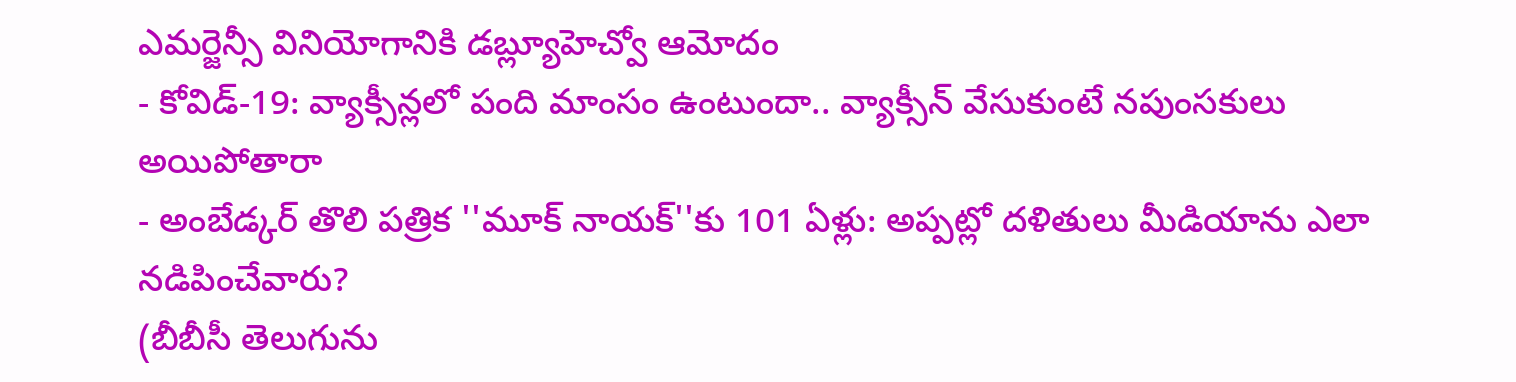ఎమర్జెన్సీ వినియోగానికి డబ్ల్యూహెచ్వో ఆమోదం
- కోవిడ్-19: వ్యాక్సీన్లలో పంది మాంసం ఉంటుందా.. వ్యాక్సీన్ వేసుకుంటే నపుంసకులు అయిపోతారా
- అంబేడ్కర్ తొలి పత్రిక ''మూక్ నాయక్''కు 101 ఏళ్లు: అప్పట్లో దళితులు మీడియాను ఎలా నడిపించేవారు?
(బీబీసీ తెలుగును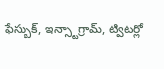ఫేస్బుక్, ఇన్స్టాగ్రామ్, ట్విటర్లో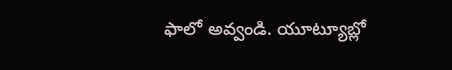ఫాలో అవ్వండి. యూట్యూబ్లో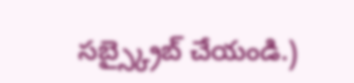సబ్స్క్రైబ్ చేయండి.)